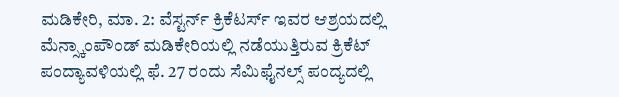ಮಡಿಕೇರಿ, ಮಾ. 2: ವೆಸ್ಟರ್ನ್ ಕ್ರಿಕೆಟರ್ಸ್ ಇವರ ಆಶ್ರಯದಲ್ಲಿ ಮೆನ್ಸ್ಕಾಂಪೌಂಡ್ ಮಡಿಕೇರಿಯಲ್ಲಿ ನಡೆಯುತ್ತಿರುವ ಕ್ರಿಕೆಟ್ ಪಂದ್ಯಾವಳಿಯಲ್ಲಿ ಫೆ. 27 ರಂದು ಸೆಮಿಫೈನಲ್ಸ್ ಪಂದ್ಯದಲ್ಲಿ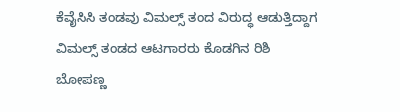ಕೆವೈಸಿಸಿ ತಂಡವು ವಿಮಲ್ಸ್ ತಂದ ವಿರುದ್ಧ ಆಡುತ್ತಿದ್ದಾಗ ವಿಮಲ್ಸ್ ತಂಡದ ಆಟಗಾರರು ಕೊಡಗಿನ ರಿಶಿ ಬೋಪಣ್ಣ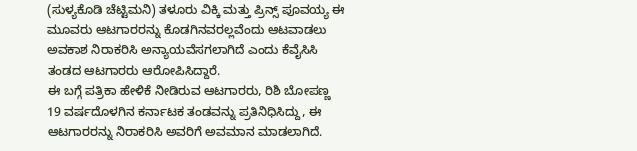(ಸುಳ್ಯಕೊಡಿ ಚೆಟ್ಟಿಮನಿ) ತಳೂರು ವಿಕ್ಕಿ ಮತ್ತು ಪ್ರಿನ್ಸ್ ಪೂವಯ್ಯ ಈ ಮೂವರು ಆಟಗಾರರನ್ನು ಕೊಡಗಿನವರಲ್ಲವೆಂದು ಆಟವಾಡಲು ಅವಕಾಶ ನಿರಾಕರಿಸಿ ಅನ್ಯಾಯವೆಸಗಲಾಗಿದೆ ಎಂದು ಕೆವೈಸಿಸಿ ತಂಡದ ಆಟಗಾರರು ಆರೋಪಿಸಿದ್ದಾರೆ.
ಈ ಬಗ್ಗೆ ಪತ್ರಿಕಾ ಹೇಳಿಕೆ ನೀಡಿರುವ ಆಟಗಾರರು, ರಿಶಿ ಬೋಪಣ್ಣ 19 ವರ್ಷದೊಳಗಿನ ಕರ್ನಾಟಕ ತಂಡವನ್ನು ಪ್ರತಿನಿಧಿಸಿದ್ದು, ಈ ಆಟಗಾರರನ್ನು ನಿರಾಕರಿಸಿ ಅವರಿಗೆ ಅವಮಾನ ಮಾಡಲಾಗಿದೆ.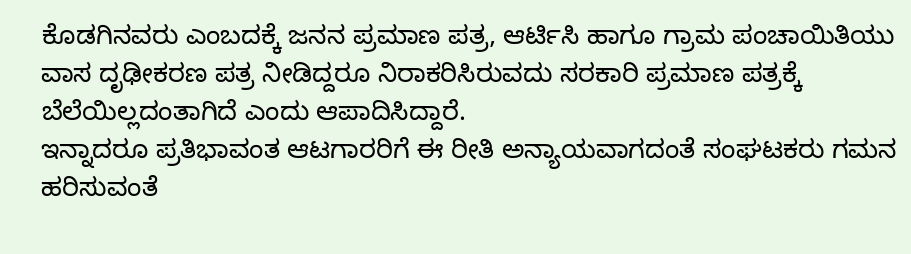ಕೊಡಗಿನವರು ಎಂಬದಕ್ಕೆ ಜನನ ಪ್ರಮಾಣ ಪತ್ರ, ಆರ್ಟಿಸಿ ಹಾಗೂ ಗ್ರಾಮ ಪಂಚಾಯಿತಿಯು ವಾಸ ದೃಢೀಕರಣ ಪತ್ರ ನೀಡಿದ್ದರೂ ನಿರಾಕರಿಸಿರುವದು ಸರಕಾರಿ ಪ್ರಮಾಣ ಪತ್ರಕ್ಕೆ ಬೆಲೆಯಿಲ್ಲದಂತಾಗಿದೆ ಎಂದು ಆಪಾದಿಸಿದ್ದಾರೆ.
ಇನ್ನಾದರೂ ಪ್ರತಿಭಾವಂತ ಆಟಗಾರರಿಗೆ ಈ ರೀತಿ ಅನ್ಯಾಯವಾಗದಂತೆ ಸಂಘಟಕರು ಗಮನ ಹರಿಸುವಂತೆ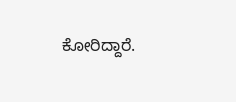ಕೋರಿದ್ದಾರೆ.